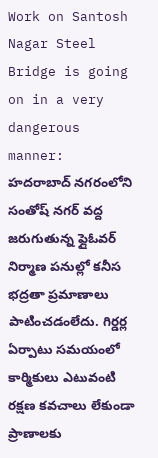Work on Santosh Nagar Steel Bridge is going on in a very dangerous manner:  హదరాబాద్ నగరంలోని సంతోష్ నగర్ వద్ద జరుగుతున్న ఫ్లైఓవర్ నిర్మాణ పనుల్లో కనీస భద్రతా ప్రమాణాలు పాటించడంలేదు. గిర్డర్ల ఏర్పాటు సమయంలో కార్మికులు ఎటువంటి రక్షణ కవచాలు లేకుండా ప్రాణాలకు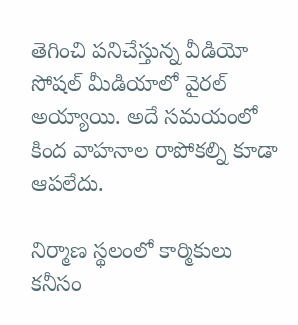తెగించి పనిచేస్తున్న వీడియో సోషల్ మీడియాలో వైరల్ అయ్యాయి. అదే సమయంలో కింద వాహనాల రాపోకల్ని కూడా ఆపలేదు.

నిర్మాణ స్థలంలో కార్మికులు కనీసం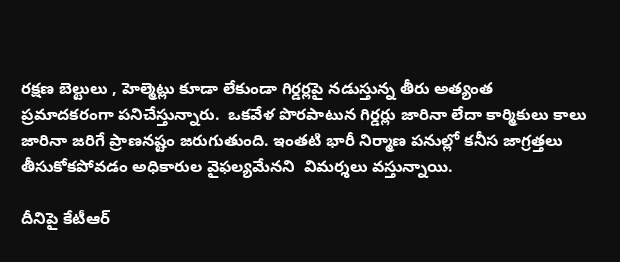రక్షణ బెల్టులు , హెల్మెట్లు కూడా లేకుండా గిర్డర్లపై నడుస్తున్న తీరు అత్యంత ప్రమాదకరంగా పనిచేస్తున్నారు.  ఒకవేళ పొరపాటున గిర్డర్లు జారినా లేదా కార్మికులు కాలు జారినా జరిగే ప్రాణనష్టం జరుగుతుంది. ఇంతటి భారీ నిర్మాణ పనుల్లో కనీస జాగ్రత్తలు తీసుకోకపోవడం అధికారుల వైఫల్యమేనని  విమర్శలు వస్తున్నాయి.

దీనిపై కేటీఆర్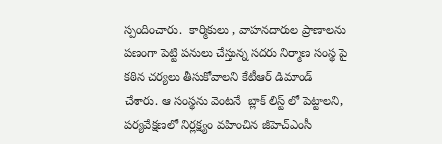స్పందించారు.  కార్మికులు , వాహనదారుల ప్రాణాలను పణంగా పెట్టి పనులు చేస్తున్న సదరు నిర్మాణ సంస్థ పై కఠిన చర్యలు తీసుకోవాలని కేటీఆర్ డిమాండ్ చేశారు. ఆ సంస్థను వెంటనే  బ్లాక్ లిస్ట్ లో పెట్టాలని, పర్యవేక్షణలో నిర్లక్ష్యం వహించిన జీహెచ్‌ఎంసీ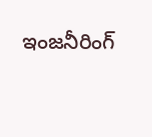ఇంజనీరింగ్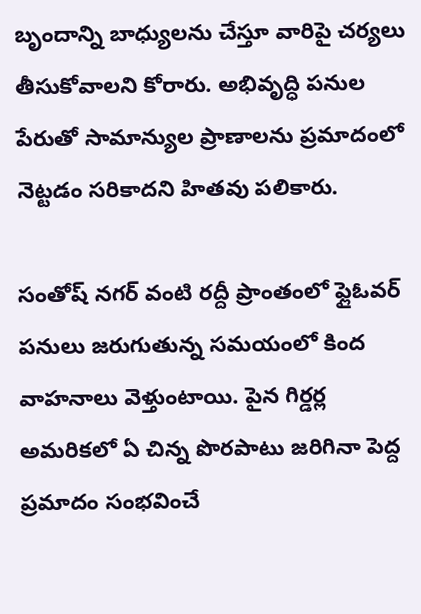బృందాన్ని బాధ్యులను చేస్తూ వారిపై చర్యలు తీసుకోవాలని కోరారు. అభివృద్ధి పనుల పేరుతో సామాన్యుల ప్రాణాలను ప్రమాదంలో నెట్టడం సరికాదని హితవు పలికారు.

సంతోష్ నగర్ వంటి రద్దీ ప్రాంతంలో ఫ్లైఓవర్ పనులు జరుగుతున్న సమయంలో కింద వాహనాలు వెళ్తుంటాయి. పైన గిర్డర్ల అమరికలో ఏ చిన్న పొరపాటు జరిగినా పెద్ద ప్రమాదం సంభవించే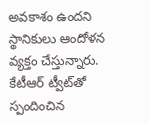అవకాశం ఉందని స్థానికులు ఆందోళన వ్యక్తం చేస్తున్నారు. కేటీఆర్ ట్వీట్‌తో స్పందించిన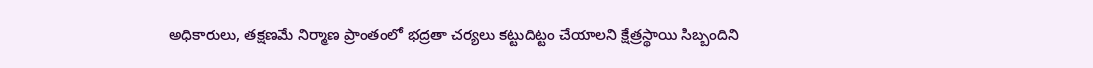అధికారులు, తక్షణమే నిర్మాణ ప్రాంతంలో భద్రతా చర్యలు కట్టుదిట్టం చేయాలని క్షేత్రస్థాయి సిబ్బందిని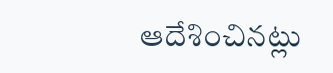ఆదేశించినట్లు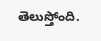తెలుస్తోంది.